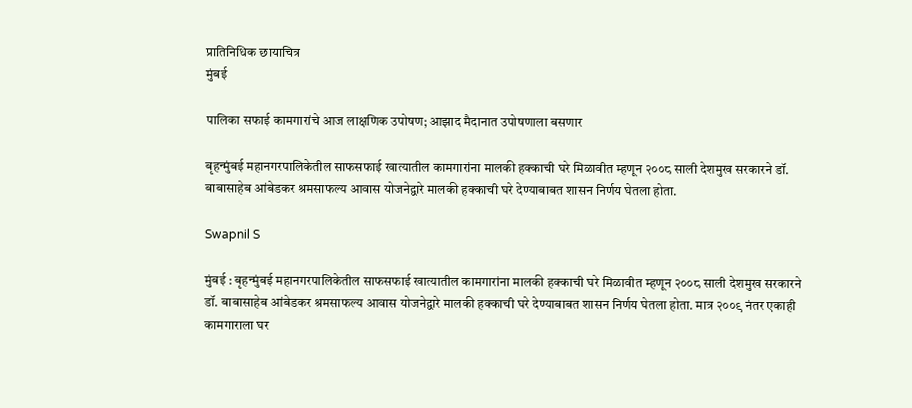प्रातिनिधिक छायाचित्र
मुंबई

पालिका सफाई कामगारांचे आज लाक्षणिक उपोषण; आझाद मैदानात उपोषणाला बसणार

बृहन्मुंबई महानगरपालिकेतील साफसफाई खात्यातील कामगारांना मालकी हक्काची घरे मिळावीत म्हणून २००८ साली देशमुख सरकारने डॉ. बाबासाहेब आंबेडकर श्रमसाफल्य आवास योजनेद्वारे मालकी हक्काची घरे देण्याबाबत शासन निर्णय घेतला होता.

Swapnil S

मुंबई : बृहन्मुंबई महानगरपालिकेतील साफसफाई खात्यातील कामगारांना मालकी हक्काची घरे मिळावीत म्हणून २००८ साली देशमुख सरकारने डॉ. बाबासाहेब आंबेडकर श्रमसाफल्य आवास योजनेद्वारे मालकी हक्काची घरे देण्याबाबत शासन निर्णय घेतला होता. मात्र २००९ नंतर एकाही कामगाराला घर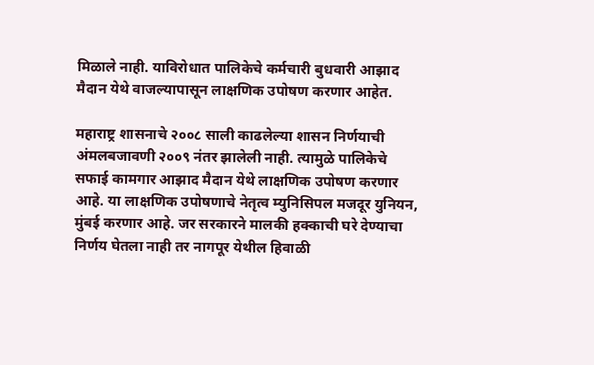मिळाले नाही. याविरोधात पालिकेचे कर्मचारी बुधवारी आझाद मैदान येथे वाजल्यापासून लाक्षणिक उपोषण करणार आहेत.

महाराष्ट्र शासनाचे २००८ साली काढलेल्या शासन निर्णयाची अंमलबजावणी २००९ नंतर झालेली नाही. त्यामुळे पालिकेचे सफाई कामगार आझाद मैदान येथे लाक्षणिक उपोषण करणार आहे. या लाक्षणिक उपोषणाचे नेतृत्व म्युनिसिपल मजदूर युनियन, मुंबई करणार आहे. जर सरकारने मालकी हक्काची घरे देण्याचा निर्णय घेतला नाही तर नागपूर येथील हिवाळी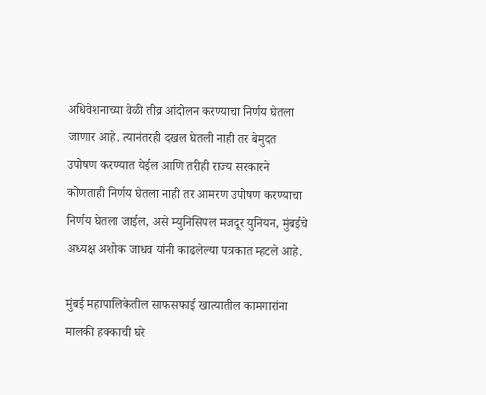अधिवेशनाच्या वेळी तीव्र आंदोलन करण्याचा निर्णय घेतला जाणार आहे. त्यानंतरही दखल घेतली नाही तर बेमुदत उपोषण करण्यात येईल आणि तरीही राज्य सरकारने कोणताही निर्णय घेतला नाही तर आमरण उपोषण करण्याचा निर्णय घेतला जाईल, असे म्युनिसिपल मजदूर युनियन, मुंबईचे अध्यक्ष अशोक जाधव यांनी काढलेल्या पत्रकात म्हटले आहे.

मुंबई महापालिकेतील साफसफाई खात्यातील कामगारांना मालकी हक्काची घरे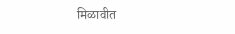मिळावीत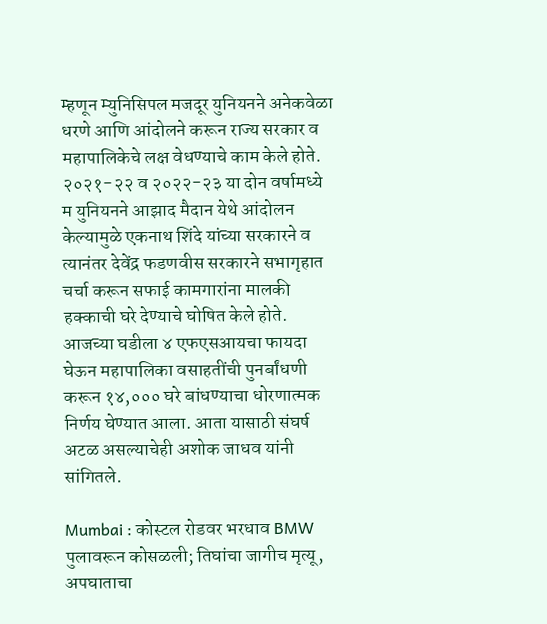म्हणून म्युनिसिपल मजदूर युनियनने अनेकवेळा धरणे आणि आंदोलने करून राज्य सरकार व महापालिकेचे लक्ष वेधण्याचे काम केले होते. २०२१-२२ व २०२२-२३ या दोन वर्षामध्ये म युनियनने आझाद मैदान येथे आंदोलन केल्यामुळे एकनाथ शिंदे यांच्या सरकारने व त्यानंतर देवेंद्र फडणवीस सरकारने सभागृहात चर्चा करून सफाई कामगारांना मालकी हक्काची घरे देण्याचे घोषित केले होते. आजच्या घडीला ४ एफएसआयचा फायदा घेऊन महापालिका वसाहतींची पुनर्बांधणी करून १४,००० घरे बांधण्याचा धोरणात्मक निर्णय घेण्यात आला. आता यासाठी संघर्ष अटळ असल्याचेही अशोक जाधव यांनी सांगितले.

Mumbai : कोस्टल रोडवर भरधाव BMW पुलावरून कोसळली; तिघांचा जागीच मृत्यू, अपघाताचा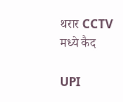थरार CCTV मध्ये कैद

UPI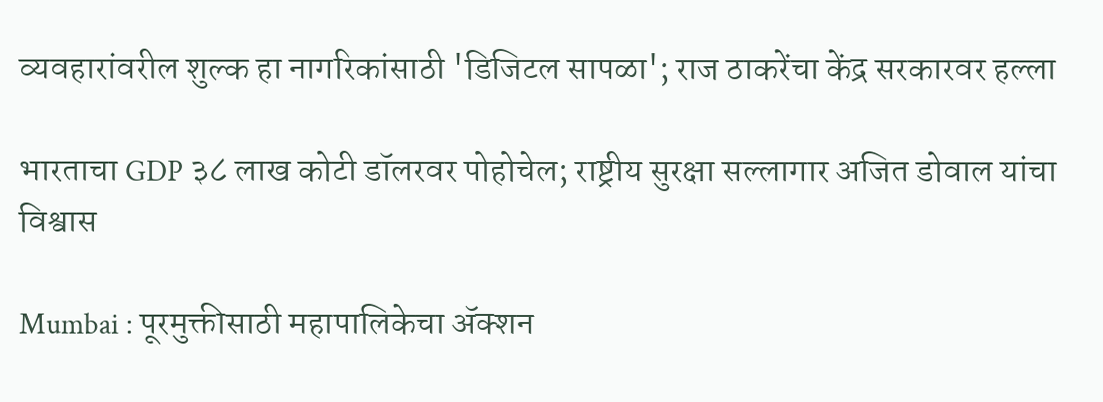व्यवहारांवरील शुल्क हा नागरिकांसाठी 'डिजिटल सापळा'; राज ठाकरेंचा केंद्र सरकारवर हल्ला

भारताचा GDP ३८ लाख कोटी डॉलरवर पोहोचेल; राष्ट्रीय सुरक्षा सल्लागार अजित डोवाल यांचा विश्वास

Mumbai : पूरमुक्तीसाठी महापालिकेचा ॲक्शन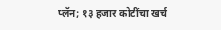प्लॅन; १३ हजार कोटींचा खर्च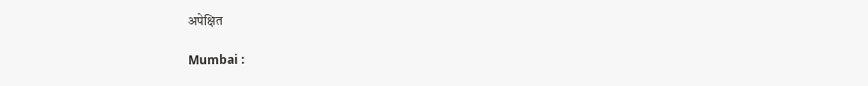अपेक्षित

Mumbai :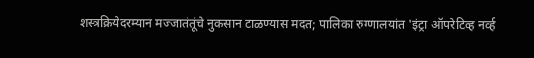शस्त्रक्रियेदरम्यान मज्जातंतूंचे नुकसान टाळण्यास मदत; पालिका रुग्णालयांत 'इंट्रा ऑपरेटिव्ह नर्व्ह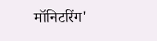मॉनिटरिंग'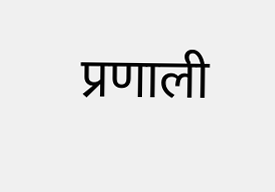प्रणाली